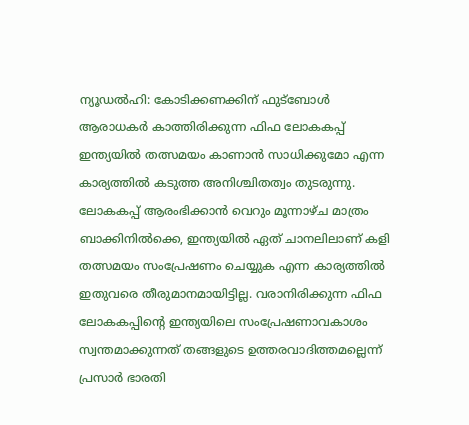ന്യൂഡൽഹി: കോടിക്കണക്കിന് ഫുട്ബോൾ ആരാധകർ കാത്തിരിക്കുന്ന ഫിഫ ലോകകപ്പ് ഇന്ത്യയിൽ തത്സമയം കാണാൻ സാധിക്കുമോ എന്ന കാര്യത്തിൽ കടുത്ത അനിശ്ചിതത്വം തുടരുന്നു. ലോകകപ്പ് ആരംഭിക്കാൻ വെറും മൂന്നാഴ്ച മാത്രം ബാക്കിനിൽക്കെ, ഇന്ത്യയിൽ ഏത് ചാനലിലാണ് കളി തത്സമയം സംപ്രേഷണം ചെയ്യുക എന്ന കാര്യത്തിൽ ഇതുവരെ തീരുമാനമായിട്ടില്ല. വരാനിരിക്കുന്ന ഫിഫ ലോകകപ്പിന്റെ ഇന്ത്യയിലെ സംപ്രേഷണാവകാശം സ്വന്തമാക്കുന്നത് തങ്ങളുടെ ഉത്തരവാദിത്തമല്ലെന്ന് പ്രസാർ ഭാരതി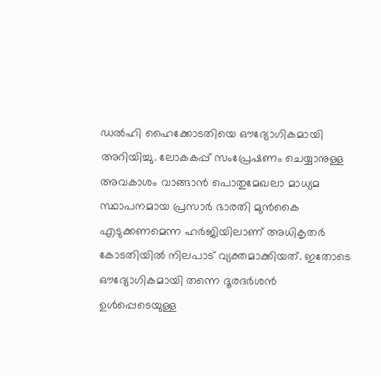ഡൽഹി ഹൈക്കോടതിയെ ഔദ്യോഗികമായി അറിയിച്ചു. ലോകകപ്പ് സംപ്രേഷണം ചെയ്യാനുള്ള അവകാശം വാങ്ങാൻ പൊതുമേഖലാ മാധ്യമ സ്ഥാപനമായ പ്രസാർ ഭാരതി മുൻകൈ എടുക്കണമെന്ന ഹർജിയിലാണ് അധികൃതർ കോടതിയിൽ നിലപാട് വ്യക്തമാക്കിയത്. ഇതോടെ ഔദ്യോഗികമായി തന്നെ ദൂരദർശൻ ഉൾപ്പെടെയുള്ള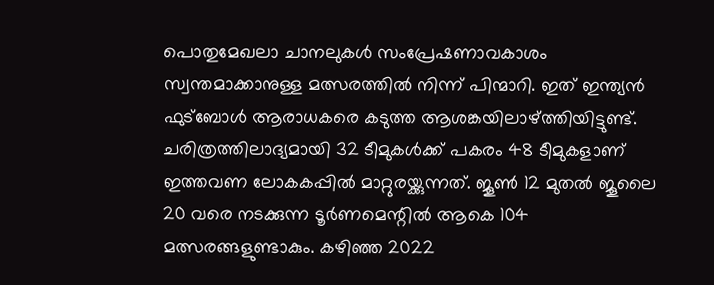പൊതുമേഖലാ ചാനലുകൾ സംപ്രേഷണാവകാശം സ്വന്തമാക്കാനുള്ള മത്സരത്തിൽ നിന്ന് പിന്മാറി. ഇത് ഇന്ത്യൻ ഫുട്ബോൾ ആരാധകരെ കടുത്ത ആശങ്കയിലാഴ്ത്തിയിട്ടുണ്ട്.
ചരിത്രത്തിലാദ്യമായി 32 ടീമുകൾക്ക് പകരം 48 ടീമുകളാണ് ഇത്തവണ ലോകകപ്പിൽ മാറ്റുരയ്ക്കുന്നത്. ജൂൺ 12 മുതൽ ജൂലൈ 20 വരെ നടക്കുന്ന ടൂർണമെന്റിൽ ആകെ 104 മത്സരങ്ങളുണ്ടാകും. കഴിഞ്ഞ 2022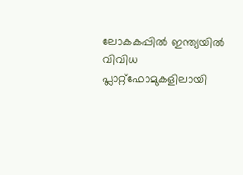ലോകകപ്പിൽ ഇന്ത്യയിൽ വിവിധ പ്ലാറ്റ്ഫോമുകളിലായി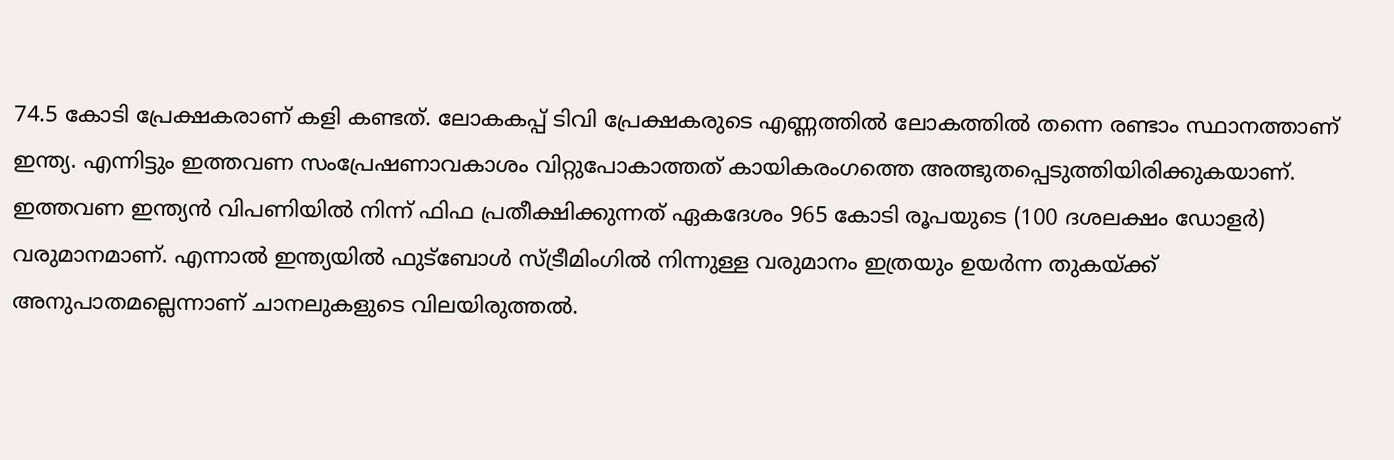74.5 കോടി പ്രേക്ഷകരാണ് കളി കണ്ടത്. ലോകകപ്പ് ടിവി പ്രേക്ഷകരുടെ എണ്ണത്തിൽ ലോകത്തിൽ തന്നെ രണ്ടാം സ്ഥാനത്താണ് ഇന്ത്യ. എന്നിട്ടും ഇത്തവണ സംപ്രേഷണാവകാശം വിറ്റുപോകാത്തത് കായികരംഗത്തെ അത്ഭുതപ്പെടുത്തിയിരിക്കുകയാണ്. ഇത്തവണ ഇന്ത്യൻ വിപണിയിൽ നിന്ന് ഫിഫ പ്രതീക്ഷിക്കുന്നത് ഏകദേശം 965 കോടി രൂപയുടെ (100 ദശലക്ഷം ഡോളർ) വരുമാനമാണ്. എന്നാൽ ഇന്ത്യയിൽ ഫുട്ബോൾ സ്ട്രീമിംഗിൽ നിന്നുള്ള വരുമാനം ഇത്രയും ഉയർന്ന തുകയ്ക്ക് അനുപാതമല്ലെന്നാണ് ചാനലുകളുടെ വിലയിരുത്തൽ.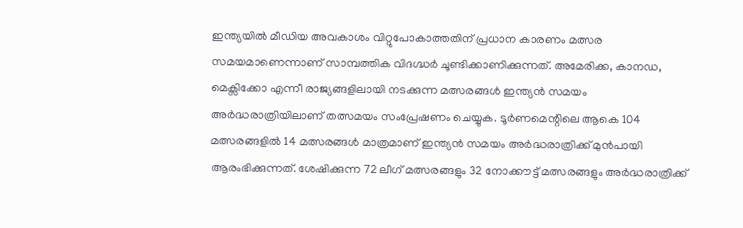ഇന്ത്യയിൽ മീഡിയ അവകാശം വിറ്റുപോകാത്തതിന് പ്രധാന കാരണം മത്സര സമയമാണെന്നാണ് സാമ്പത്തിക വിദഗ്ദ്ധർ ചൂണ്ടിക്കാണിക്കുന്നത്. അമേരിക്ക, കാനഡ, മെക്സിക്കോ എന്നീ രാജ്യങ്ങളിലായി നടക്കുന്ന മത്സരങ്ങൾ ഇന്ത്യൻ സമയം അർദ്ധരാത്രിയിലാണ് തത്സമയം സംപ്രേഷണം ചെയ്യുക. ടൂർണമെന്റിലെ ആകെ 104 മത്സരങ്ങളിൽ 14 മത്സരങ്ങൾ മാത്രമാണ് ഇന്ത്യൻ സമയം അർദ്ധരാത്രിക്ക് മുൻപായി ആരംഭിക്കുന്നത്. ശേഷിക്കുന്ന 72 ലീഗ് മത്സരങ്ങളും 32 നോക്കൗട്ട് മത്സരങ്ങളും അർദ്ധരാത്രിക്ക്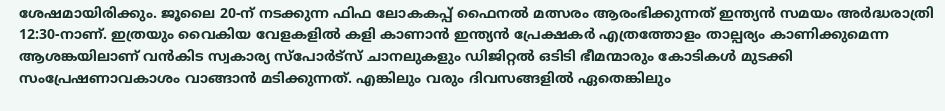ശേഷമായിരിക്കും. ജൂലൈ 20-ന് നടക്കുന്ന ഫിഫ ലോകകപ്പ് ഫൈനൽ മത്സരം ആരംഭിക്കുന്നത് ഇന്ത്യൻ സമയം അർദ്ധരാത്രി 12:30-നാണ്. ഇത്രയും വൈകിയ വേളകളിൽ കളി കാണാൻ ഇന്ത്യൻ പ്രേക്ഷകർ എത്രത്തോളം താല്പര്യം കാണിക്കുമെന്ന ആശങ്കയിലാണ് വൻകിട സ്വകാര്യ സ്പോർട്സ് ചാനലുകളും ഡിജിറ്റൽ ഒടിടി ഭീമന്മാരും കോടികൾ മുടക്കി സംപ്രേഷണാവകാശം വാങ്ങാൻ മടിക്കുന്നത്. എങ്കിലും വരും ദിവസങ്ങളിൽ ഏതെങ്കിലും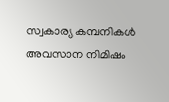സ്വകാര്യ കമ്പനികൾ അവസാന നിമിഷം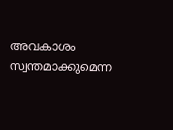അവകാശം സ്വന്തമാക്കുമെന്ന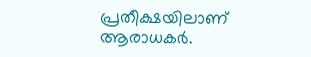പ്രതീക്ഷയിലാണ് ആരാധകർ.